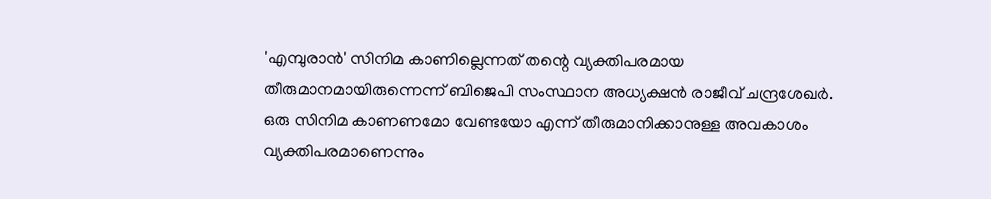'എമ്പുരാൻ' സിനിമ കാണില്ലെന്നത് തന്റെ വ്യക്തിപരമായ തീരുമാനമായിരുന്നെന്ന് ബിജെപി സംസ്ഥാന അധ്യക്ഷൻ രാജീവ് ചന്ദ്രശേഖർ. ഒരു സിനിമ കാണണമോ വേണ്ടയോ എന്ന് തീരുമാനിക്കാനുള്ള അവകാശം വ്യക്തിപരമാണെന്നും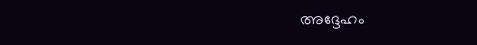അദ്ദേഹം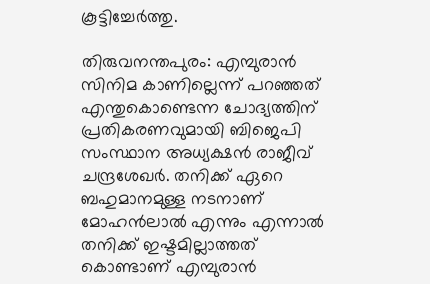കൂട്ടിച്ചേർത്തു.

തിരുവനന്തപുരം: എമ്പുരാൻ സിനിമ കാണില്ലെന്ന് പറഞ്ഞത് എന്തുകൊണ്ടെന്ന ചോദ്യത്തിന് പ്രതികരണവുമായി ബിജെപി സംസ്ഥാന അധ്യക്ഷൻ രാജീവ് ചന്ദ്രശേഖര്‍. തനിക്ക് ഏറെ ബഹുമാനമുള്ള നടനാണ് മോഹൻലാൽ എന്നും എന്നാൽ തനിക്ക് ഇഷ്ടമില്ലാത്തത് കൊണ്ടാണ് എമ്പുരാൻ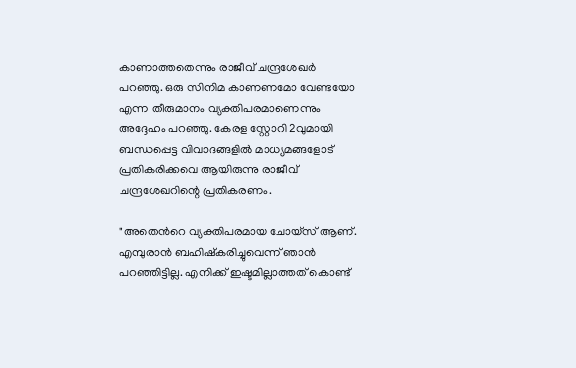കാണാത്തതെന്നും രാജീവ്‌ ചന്ദ്രശേഖർ പറഞ്ഞു. ഒരു സിനിമ കാണണമോ വേണ്ടയോ എന്ന തീരുമാനം വ്യക്തിപരമാണെന്നും അദ്ദേഹം പറഞ്ഞു. കേരള സ്റ്റോറി 2വുമായി ബന്ധപ്പെട്ട വിവാദങ്ങളിൽ മാധ്യമങ്ങളോട് പ്രതികരിക്കവെ ആയിരുന്നു രാജീവ്‌ ചന്ദ്രശേഖറിന്റെ പ്രതികരണം.

"അതെന്‍റെ വ്യക്തിപരമായ ചോയ്സ് ആണ്. എമ്പുരാന്‍ ബഹിഷ്കരിച്ചുവെന്ന് ഞാന്‍ പറഞ്ഞിട്ടില്ല. എനിക്ക് ഇഷ്ടമില്ലാത്തത് കൊണ്ട്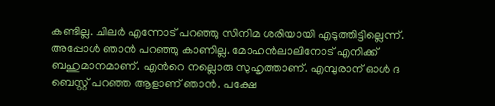കണ്ടില്ല. ചിലര്‍ എന്നോട് പറഞ്ഞു സിനിമ ശരിയായി എടുത്തിട്ടില്ലെന്ന്. അപ്പോള്‍ ഞാന്‍ പറഞ്ഞു കാണില്ല. മോഹന്‍ലാലിനോട് എനിക്ക് ബഹുമാനമാണ്. എന്‍റെ നല്ലൊരു സുഹൃത്താണ്. എമ്പുരാന് ഓള്‍ ദ ബെസ്റ്റ് പറഞ്ഞ ആളാണ് ഞാന്‍. പക്ഷേ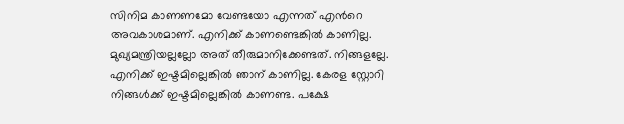സിനിമ കാണണമോ വേണ്ടയോ എന്നത് എന്‍റെ അവകാശമാണ്. എനിക്ക് കാണണ്ടെങ്കില്‍ കാണില്ല. മുഖ്യമന്ത്രിയല്ലല്ലോ അത് തീരുമാനിക്കേണ്ടത്. നിങ്ങളല്ലേ. എനിക്ക് ഇഷ്ടമില്ലെങ്കില്‍ ഞാന് കാണില്ല. കേരള സ്റ്റോറി നിങ്ങള്‍ക്ക് ഇഷ്ടമില്ലെങ്കില്‍ കാണണ്ട. പക്ഷേ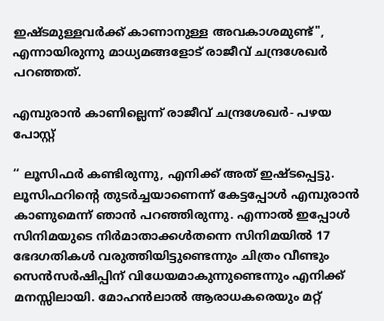ഇഷ്ടമുള്ളവര്‍ക്ക് കാണാനുള്ള അവകാശമുണ്ട്", എന്നായിരുന്നു മാധ്യമങ്ങളോട് രാജീവ്‌ ചന്ദ്രശേഖർ പറഞ്ഞത്.

എമ്പുരാൻ കാണില്ലെന്ന് രാജീവ് ചന്ദ്രശേഖർ- പഴയ പോസ്റ്റ്

‘‘ ലൂസിഫർ കണ്ടിരുന്നു, എനിക്ക് അത് ഇഷ്ടപ്പെട്ടു. ലൂസിഫറിന്റെ തുടർച്ചയാണെന്ന് കേട്ടപ്പോൾ എമ്പുരാൻ കാണുമെന്ന് ഞാൻ പറഞ്ഞിരുന്നു. എന്നാൽ ഇപ്പോൾ സിനിമയുടെ നിർമാതാക്കൾതന്നെ സിനിമയിൽ 17 ഭേദഗതികൾ വരുത്തിയിട്ടുണ്ടെന്നും ചിത്രം വീണ്ടും സെൻസർഷിപ്പിന് വിധേയമാകുന്നുണ്ടെന്നും എനിക്ക് മനസ്സിലായി. മോഹൻലാൽ ആരാധകരെയും മറ്റ്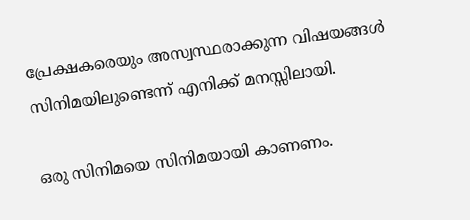പ്രേക്ഷകരെയും അസ്വസ്ഥരാക്കുന്ന വിഷയങ്ങൾ സിനിമയിലുണ്ടെന്ന് എനിക്ക് മനസ്സിലായി.

ഒരു സിനിമയെ സിനിമയായി കാണണം.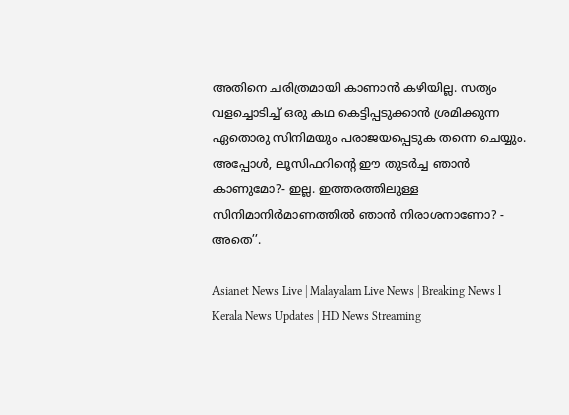അതിനെ ചരിത്രമായി കാണാൻ കഴിയില്ല. സത്യം വളച്ചൊടിച്ച് ഒരു കഥ കെട്ടിപ്പടുക്കാൻ ശ്രമിക്കുന്ന ഏതൊരു സിനിമയും പരാജയപ്പെടുക തന്നെ ചെയ്യും. അപ്പോൾ, ലൂസിഫറിന്റെ ഈ തുടർച്ച ഞാൻ കാണുമോ?- ഇല്ല. ഇത്തരത്തിലുള്ള സിനിമാനിർമാണത്തിൽ ഞാൻ നിരാശനാണോ? - അതെ’’.

Asianet News Live | Malayalam Live News | Breaking News l Kerala News Updates | HD News Streaming